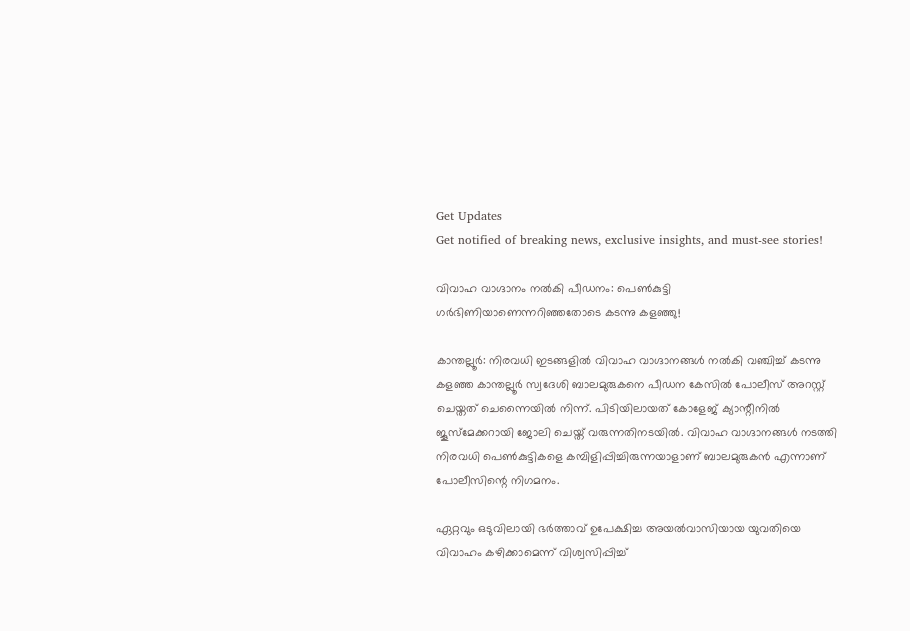Get Updates
Get notified of breaking news, exclusive insights, and must-see stories!

വിവാഹ വാഗ്ദാനം നല്‍കി പീഡനം: പെണ്‍കുട്ടി ഗര്‍ഭിണിയാണെന്നറിഞ്ഞതോടെ കടന്നു കളഞ്ഞു!

കാന്തല്ലൂര്‍: നിരവധി ഇടങ്ങളില്‍ വിവാഹ വാഗ്ദാനങ്ങള്‍ നല്‍കി വഞ്ചിച്ച് കടന്നു കളഞ്ഞ കാന്തല്ലൂര്‍ സ്വദേശി ബാലമുരുകനെ പീഡന കേസില്‍ പോലീസ് അറസ്റ്റ് ചെയ്തത് ചെന്നൈയില്‍ നിന്ന്. പിടിയിലായത് കോളേജ് ക്യാന്റീനില്‍ ജൂസ്‌മേക്കറായി ജോലി ചെയ്ത് വരുന്നതിനടയില്‍. വിവാഹ വാഗ്ദാനങ്ങള്‍ നടത്തി നിരവധി പെണ്‍കുട്ടികളെ കമ്പിളിപ്പിച്ചിരുന്നയാളാണ് ബാലമുരുകന്‍ എന്നാണ് പോലീസിന്റെ നിഗമനം.

ഏറ്റവും ഒടുവിലായി ഭര്‍ത്താവ് ഉപേക്ഷിച്ച അയല്‍വാസിയായ യുവതിയെ വിവാഹം കഴിക്കാമെന്ന് വിശ്വസിപ്പിച്ച്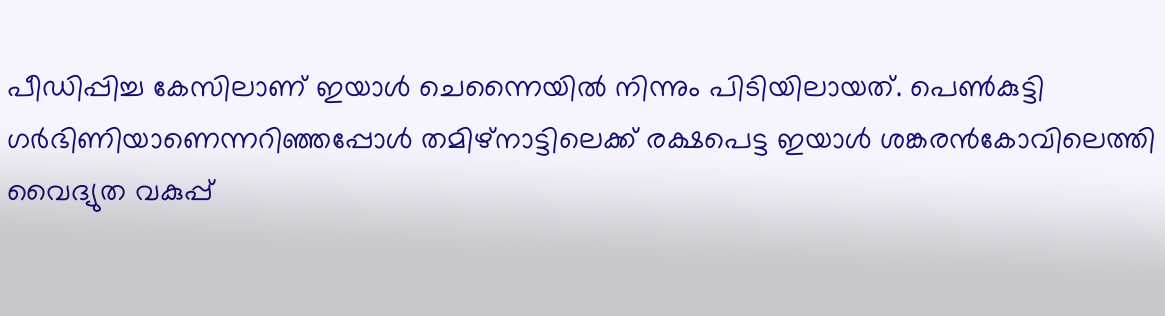പീഡിപ്പിച്ച കേസിലാണ് ഇയാള്‍ ചെന്നൈയില്‍ നിന്നും പിടിയിലായത്. പെണ്‍കുട്ടി ഗര്‍ഭിണിയാണെന്നറിഞ്ഞപ്പോള്‍ തമിഴ്‌നാട്ടിലെക്ക് രക്ഷപെട്ട ഇയാള്‍ ശങ്കരന്‍കോവിലെത്തി വൈദ്യുത വകുപ്പ്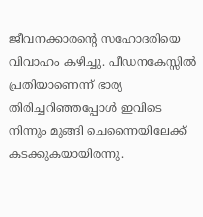ജീവനക്കാരന്റെ സഹോദരിയെ വിവാഹം കഴിച്ചു. പീഡനകേസ്സില്‍ പ്രതിയാണെന്ന് ഭാര്യ തിരിച്ചറിഞ്ഞപ്പോള്‍ ഇവിടെ നിന്നും മുങ്ങി ചെന്നൈയിലേക്ക് കടക്കുകയായിരന്നു.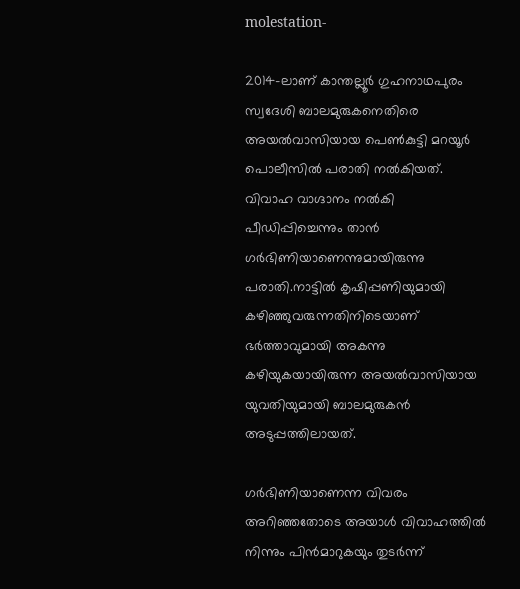molestation-

2014-ലാണ് കാന്തല്ലൂര്‍ ഗുഹനാഥപുരം സ്വദേശി ബാലമുരുകനെതിരെ അയല്‍വാസിയായ പെണ്‍കുട്ടി മറയൂര്‍ പൊലീസില്‍ പരാതി നല്‍കിയത്. വിവാഹ വാഗ്ദാനം നല്‍കി പീഡിപ്പിച്ചെന്നും താന്‍ ഗര്‍ഭിണിയാണെന്നുമായിരുന്നു പരാതി.നാട്ടില്‍ കൃഷിപ്പണിയുമായി കഴിഞ്ഞുവരുന്നതിനിടെയാണ് ഭര്‍ത്താവുമായി അകന്നു കഴിയുകയായിരുന്ന അയല്‍വാസിയായ യുവതിയുമായി ബാലമുരുകന്‍ അടുപ്പത്തിലായത്.

ഗര്‍ഭിണിയാണെന്ന വിവരം അറിഞ്ഞതോടെ അയാള്‍ വിവാഹത്തില്‍ നിന്നും പിന്‍മാറുകയും തുടര്‍ന്ന്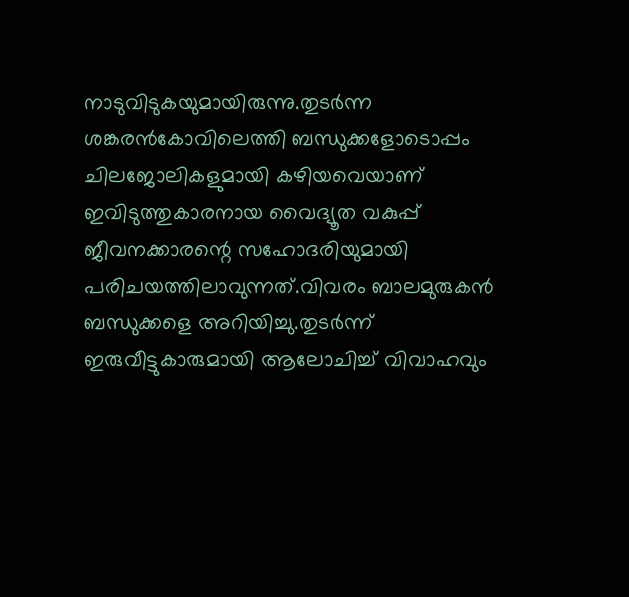നാടുവിടുകയുമായിരുന്നു.തുടര്‍ന്ന ശങ്കരന്‍കോവിലെത്തി ബന്ധുക്കളോടൊപ്പം ചിലജോലികളുമായി കഴിയവെയാണ് ഇവിടുത്തുകാരനായ വൈദ്യൂത വകുപ്പ് ജീവനക്കാരന്റെ സഹോദരിയുമായി പരിചയത്തിലാവുന്നത്.വിവരം ബാലമുരുകന്‍ ബന്ധുക്കളെ അറിയിച്ചു.തുടര്‍ന്ന് ഇരുവീട്ടുകാരുമായി ആലോചിച്ച് വിവാഹവും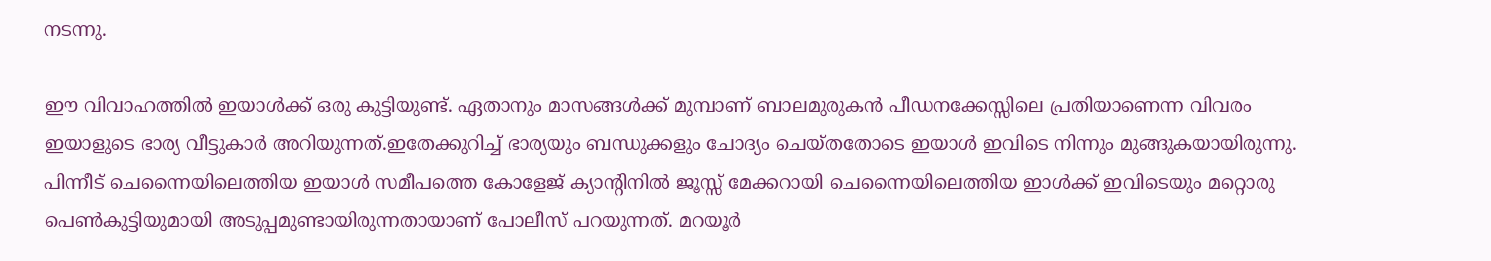നടന്നു.

ഈ വിവാഹത്തില്‍ ഇയാള്‍ക്ക് ഒരു കുട്ടിയുണ്ട്. ഏതാനും മാസങ്ങള്‍ക്ക് മുമ്പാണ് ബാലമുരുകന്‍ പീഡനക്കേസ്സിലെ പ്രതിയാണെന്ന വിവരം ഇയാളുടെ ഭാര്യ വീട്ടുകാര്‍ അറിയുന്നത്.ഇതേക്കുറിച്ച് ഭാര്യയും ബന്ധുക്കളും ചോദ്യം ചെയ്തതോടെ ഇയാള്‍ ഇവിടെ നിന്നും മുങ്ങുകയായിരുന്നു. പിന്നീട് ചെന്നൈയിലെത്തിയ ഇയാള്‍ സമീപത്തെ കോളേജ് ക്യാന്റിനില്‍ ജൂസ്സ് മേക്കറായി ചെന്നൈയിലെത്തിയ ഇാള്‍ക്ക് ഇവിടെയും മറ്റൊരു പെണ്‍കുട്ടിയുമായി അടുപ്പമുണ്ടായിരുന്നതായാണ് പോലീസ് പറയുന്നത്. മറയൂര്‍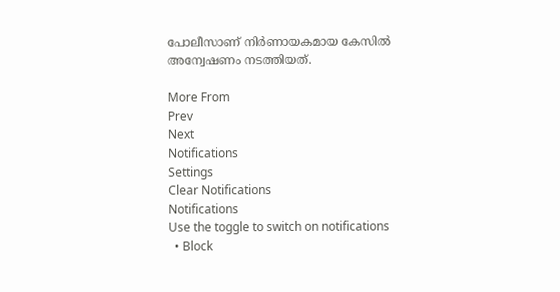പോലീസാണ് നിര്‍ണായകമായ കേസില്‍ അന്വേഷണം നടത്തിയത്.

More From
Prev
Next
Notifications
Settings
Clear Notifications
Notifications
Use the toggle to switch on notifications
  • Block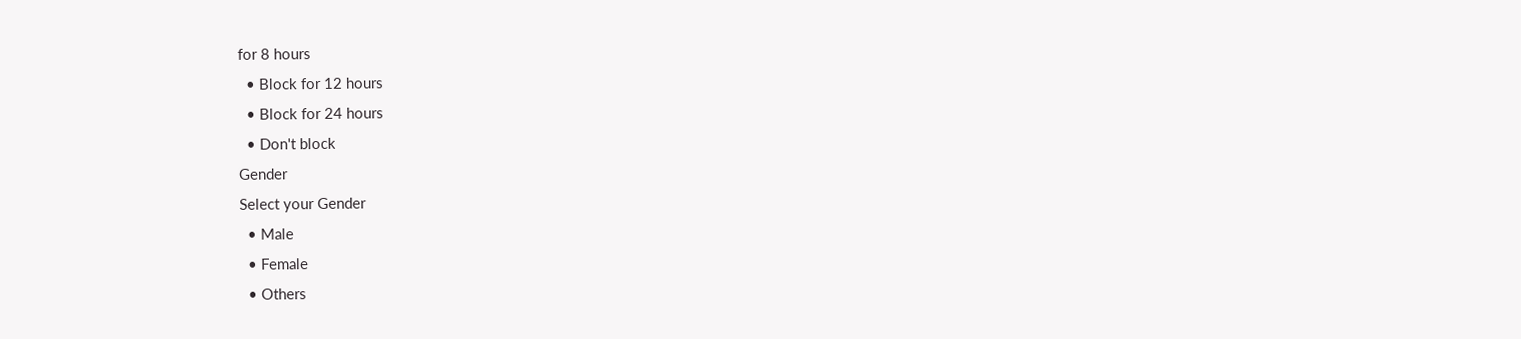for 8 hours
  • Block for 12 hours
  • Block for 24 hours
  • Don't block
Gender
Select your Gender
  • Male
  • Female
  • Others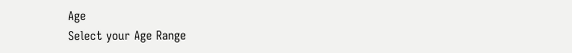Age
Select your Age Range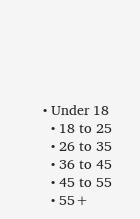• Under 18
  • 18 to 25
  • 26 to 35
  • 36 to 45
  • 45 to 55
  • 55+